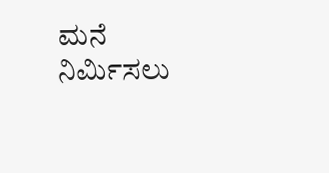ಮನೆ ನಿರ್ಮಿಸಲು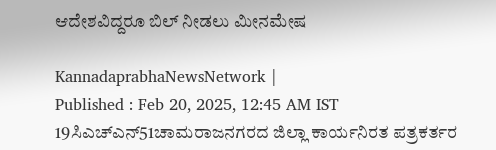ಆದೇಶವಿದ್ದರೂ ಬಿಲ್‌ ನೀಡಲು ಮೀನಮೇಷ

KannadaprabhaNewsNetwork |
Published : Feb 20, 2025, 12:45 AM IST
19ಸಿಎಚ್‌ಎನ್‌51ಚಾಮರಾಜನಗರದ ಜಿಲ್ಲಾ ಕಾರ್ಯನಿರತ ಪತ್ರಕರ್ತರ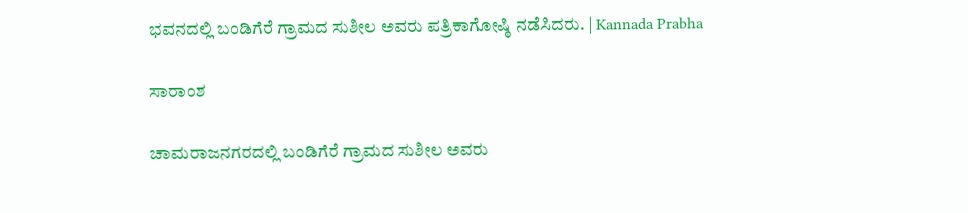ಭವನದಲ್ಲಿ ಬಂಡಿಗೆರೆ ಗ್ರಾಮದ ಸುಶೀಲ ಅವರು ಪತ್ರಿಕಾಗೋಷ್ಠಿ ನಡೆಸಿದರು. | Kannada Prabha

ಸಾರಾಂಶ

ಚಾಮರಾಜನಗರದಲ್ಲಿ ಬಂಡಿಗೆರೆ ಗ್ರಾಮದ ಸುಶೀಲ ಅವರು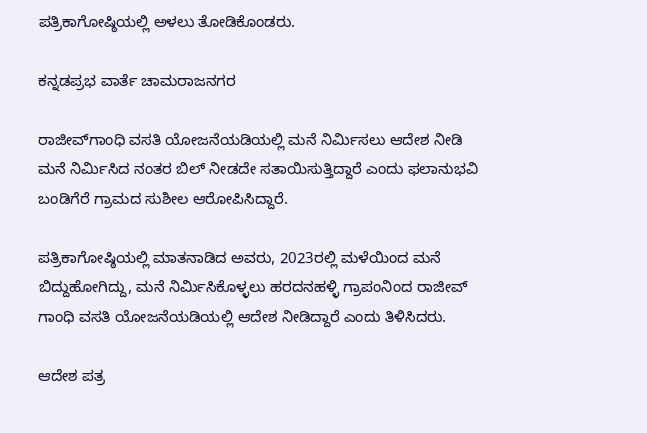ಪತ್ರಿಕಾಗೋಷ್ಠಿಯಲ್ಲಿ ಅಳಲು ತೋಡಿಕೊಂಡರು.

ಕನ್ನಡಪ್ರಭ ವಾರ್ತೆ ಚಾಮರಾಜನಗರ

ರಾಜೀವ್‌ಗಾಂಧಿ ವಸತಿ ಯೋಜನೆಯಡಿಯಲ್ಲಿ ಮನೆ ನಿರ್ಮಿಸಲು ಆದೇಶ ನೀಡಿ ಮನೆ ನಿರ್ಮಿಸಿದ ನಂತರ ಬಿಲ್‌ ನೀಡದೇ ಸತಾಯಿಸುತ್ತಿದ್ದಾರೆ ಎಂದು ಫಲಾನುಭವಿ ಬಂಡಿಗೆರೆ ಗ್ರಾಮದ ಸುಶೀಲ ಆರೋಪಿಸಿದ್ದಾರೆ.

ಪತ್ರಿಕಾಗೋಷ್ಠಿಯಲ್ಲಿ ಮಾತನಾಡಿದ ಅವರು, 2023ರಲ್ಲಿ ಮಳೆಯಿಂದ ಮನೆ ಬಿದ್ದುಹೋಗಿದ್ದು, ಮನೆ ನಿರ್ಮಿಸಿಕೊಳ್ಳಲು ಹರದನಹಳ್ಳಿ ಗ್ರಾಪಂನಿಂದ ರಾಜೀವ್‌ ಗಾಂಧಿ ವಸತಿ ಯೋಜನೆಯಡಿಯಲ್ಲಿ ಆದೇಶ ನೀಡಿದ್ದಾರೆ ಎಂದು ತಿಳಿಸಿದರು.

ಆದೇಶ ಪತ್ರ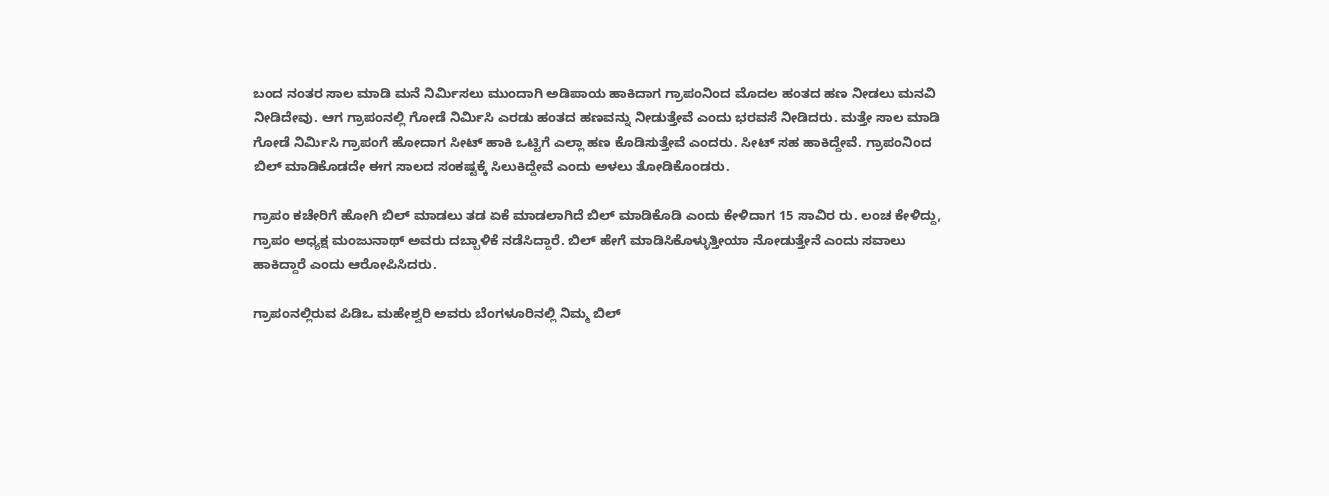ಬಂದ ನಂತರ ಸಾಲ ಮಾಡಿ ಮನೆ ನಿರ್ಮಿಸಲು ಮುಂದಾಗಿ ಅಡಿಪಾಯ ಹಾಕಿದಾಗ ಗ್ರಾಪಂನಿಂದ ಮೊದಲ ಹಂತದ ಹಣ ನೀಡಲು ಮನವಿ ನೀಡಿದೇವು. ಆಗ ಗ್ರಾಪಂನಲ್ಲಿ ಗೋಡೆ ನಿರ್ಮಿಸಿ ಎರಡು ಹಂತದ ಹಣವನ್ನು ನೀಡುತ್ತೇವೆ ಎಂದು ಭರವಸೆ ನೀಡಿದರು. ಮತ್ತೇ ಸಾಲ ಮಾಡಿ ಗೋಡೆ ನಿರ್ಮಿಸಿ ಗ್ರಾಪಂಗೆ ಹೋದಾಗ ಸೀಟ್‌ ಹಾಕಿ ಒಟ್ಟಿಗೆ ಎಲ್ಲಾ ಹಣ ಕೊಡಿಸುತ್ತೇವೆ ಎಂದರು. ಸೀಟ್‌ ಸಹ ಹಾಕಿದ್ದೇವೆ. ಗ್ರಾಪಂನಿಂದ ಬಿಲ್‌ ಮಾಡಿಕೊಡದೇ ಈಗ ಸಾಲದ ಸಂಕಷ್ಟಕ್ಕೆ ಸಿಲುಕಿದ್ದೇವೆ ಎಂದು ಅಳಲು ತೋಡಿಕೊಂಡರು.

ಗ್ರಾಪಂ ಕಚೇರಿಗೆ ಹೋಗಿ ಬಿಲ್‌ ಮಾಡಲು ತಡ ಏಕೆ ಮಾಡಲಾಗಿದೆ ಬಿಲ್‌ ಮಾಡಿಕೊಡಿ ಎಂದು ಕೇಳಿದಾಗ 15 ಸಾವಿರ ರು. ಲಂಚ ಕೇಳಿದ್ದು, ಗ್ರಾಪಂ ಅಧ್ಯಕ್ಷ ಮಂಜುನಾಥ್‌ ಅವರು ದಬ್ಬಾಳಿಕೆ ನಡೆಸಿದ್ದಾರೆ. ಬಿಲ್‌ ಹೇಗೆ ಮಾಡಿಸಿಕೊಳ್ಳುತ್ತೀಯಾ ನೋಡುತ್ತೇನೆ ಎಂದು ಸವಾಲು ಹಾಕಿದ್ದಾರೆ ಎಂದು ಆರೋಪಿಸಿದರು.

ಗ್ರಾಪಂನಲ್ಲಿರುವ ಪಿಡಿಒ ಮಹೇಶ್ವರಿ ಅ‍ವರು ಬೆಂಗಳೂರಿನಲ್ಲಿ ನಿಮ್ಮ ಬಿಲ್‌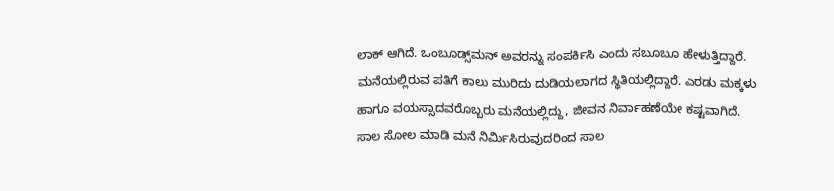ಲಾಕ್‌ ಆಗಿದೆ. ಒಂಬೂಡ್ಸ್‌ಮನ್‌ ಅ‍ವರನ್ನು ಸಂಪರ್ಕಿಸಿ ಎಂದು ಸಬೂಬೂ ಹೇಳುತ್ತಿದ್ದಾರೆ. ಮನೆಯಲ್ಲಿರುವ ಪತಿಗೆ ಕಾಲು ಮುರಿದು ದುಡಿಯಲಾಗದ ಸ್ಥಿತಿಯಲ್ಲಿದ್ದಾರೆ. ಎರಡು ಮಕ್ಕಳು ಹಾಗೂ ವಯಸ್ಸಾದವರೊಬ್ಬರು ಮನೆಯಲ್ಲಿದ್ದು, ಜೀವನ ನಿರ್ವಾಹಣೆಯೇ ಕಷ್ಟವಾಗಿದೆ. ಸಾಲ ಸೋಲ ಮಾಡಿ ಮನೆ ನಿರ್ಮಿಸಿರುವುದರಿಂದ ಸಾಲ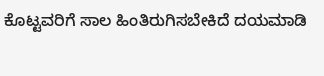ಕೊಟ್ಟವರಿಗೆ ಸಾಲ ಹಿಂತಿರುಗಿಸಬೇಕಿದೆ ದಯಮಾಡಿ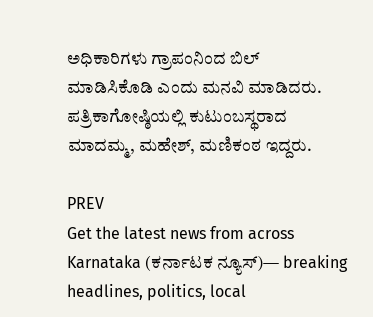ಅಧಿಕಾರಿಗಳು ಗ್ರಾಪಂನಿಂದ ಬಿಲ್‌ ಮಾಡಿಸಿಕೊಡಿ ಎಂದು ಮನವಿ ಮಾಡಿದರು. ಪತ್ರಿಕಾಗೋಷ್ಠಿಯಲ್ಲಿ ಕುಟುಂಬಸ್ಥರಾದ ಮಾದಮ್ಮ, ಮಹೇಶ್‌, ಮಣಿಕಂಠ ಇದ್ದರು.

PREV
Get the latest news from across Karnataka (ಕರ್ನಾಟಕ ನ್ಯೂಸ್)— breaking headlines, politics, local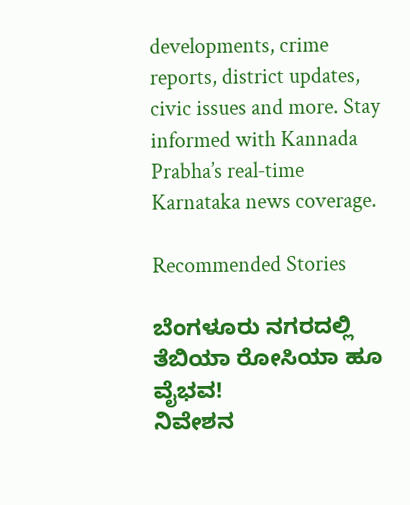developments, crime reports, district updates, civic issues and more. Stay informed with Kannada Prabha’s real‑time Karnataka news coverage.

Recommended Stories

ಬೆಂಗಳೂರು ನಗರದಲ್ಲಿ ತೆಬಿಯಾ ರೋಸಿಯಾ ಹೂ ವೈಭವ!
ನಿವೇಶನ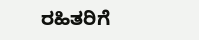ರಹಿತರಿಗೆ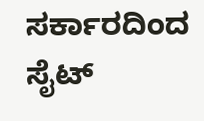ಸರ್ಕಾರದಿಂದ ಸೈಟ್‌